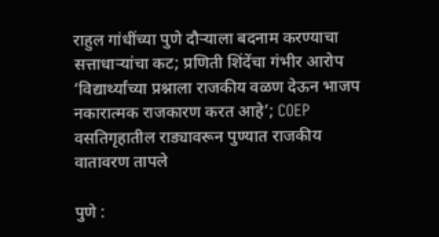राहुल गांधींच्या पुणे दौऱ्याला बदनाम करण्याचा सत्ताधाऱ्यांचा कट; प्रणिती शिंदेंचा गंभीर आरोप
‘विद्यार्थ्यांच्या प्रश्नाला राजकीय वळण देऊन भाजप नकारात्मक राजकारण करत आहे’; COEP वसतिगृहातील राड्यावरून पुण्यात राजकीय वातावरण तापले

पुणे :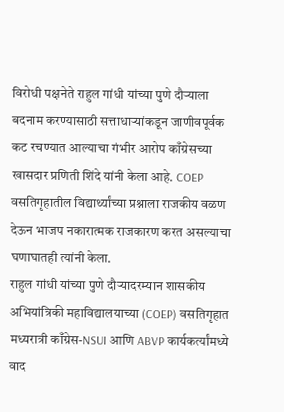विरोधी पक्षनेते राहुल गांधी यांच्या पुणे दौऱ्याला बदनाम करण्यासाठी सत्ताधाऱ्यांकडून जाणीवपूर्वक कट रचण्यात आल्याचा गंभीर आरोप काँग्रेसच्या खासदार प्रणिती शिंदे यांनी केला आहे. COEP वसतिगृहातील विद्यार्थ्यांच्या प्रश्नाला राजकीय वळण देऊन भाजप नकारात्मक राजकारण करत असल्याचा घणाघातही त्यांनी केला.
राहुल गांधी यांच्या पुणे दौऱ्यादरम्यान शासकीय अभियांत्रिकी महाविद्यालयाच्या (COEP) वसतिगृहात मध्यरात्री काँग्रेस-NSUI आणि ABVP कार्यकर्त्यांमध्ये वाद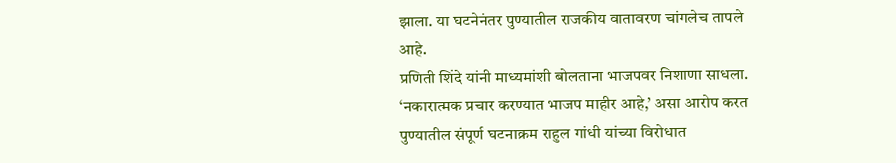झाला. या घटनेनंतर पुण्यातील राजकीय वातावरण चांगलेच तापले आहे.
प्रणिती शिंदे यांनी माध्यमांशी बोलताना भाजपवर निशाणा साधला. ‘नकारात्मक प्रचार करण्यात भाजप माहीर आहे,’ असा आरोप करत पुण्यातील संपूर्ण घटनाक्रम राहुल गांधी यांच्या विरोधात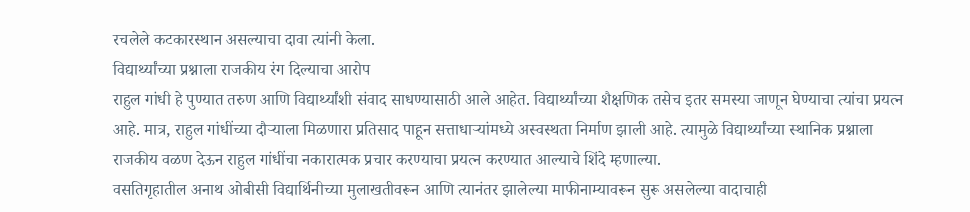रचलेले कटकारस्थान असल्याचा दावा त्यांनी केला.
विद्यार्थ्यांच्या प्रश्नाला राजकीय रंग दिल्याचा आरोप
राहुल गांधी हे पुण्यात तरुण आणि विद्यार्थ्यांशी संवाद साधण्यासाठी आले आहेत. विद्यार्थ्यांच्या शैक्षणिक तसेच इतर समस्या जाणून घेण्याचा त्यांचा प्रयत्न आहे. मात्र, राहुल गांधींच्या दौऱ्याला मिळणारा प्रतिसाद पाहून सत्ताधाऱ्यांमध्ये अस्वस्थता निर्माण झाली आहे. त्यामुळे विद्यार्थ्यांच्या स्थानिक प्रश्नाला राजकीय वळण देऊन राहुल गांधींचा नकारात्मक प्रचार करण्याचा प्रयत्न करण्यात आल्याचे शिंदे म्हणाल्या.
वसतिगृहातील अनाथ ओबीसी विद्यार्थिनीच्या मुलाखतीवरून आणि त्यानंतर झालेल्या माफीनाम्यावरून सुरू असलेल्या वादाचाही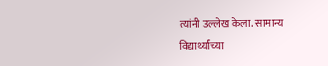त्यांनी उल्लेख केला. सामान्य विद्यार्थ्यांच्या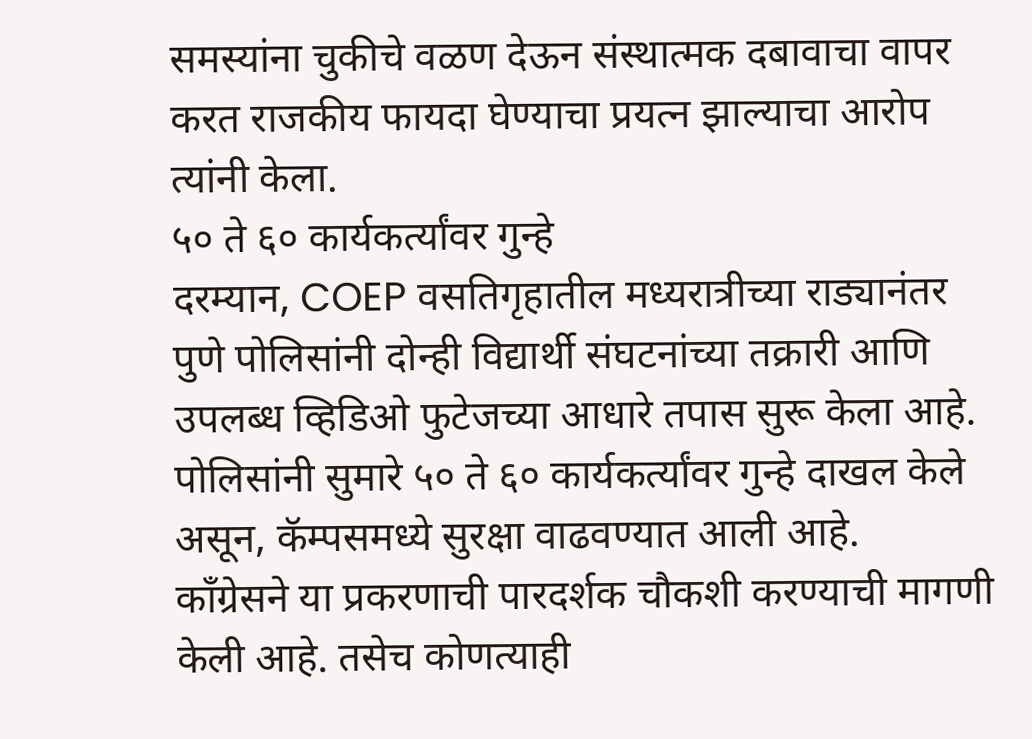समस्यांना चुकीचे वळण देऊन संस्थात्मक दबावाचा वापर करत राजकीय फायदा घेण्याचा प्रयत्न झाल्याचा आरोप त्यांनी केला.
५० ते ६० कार्यकर्त्यांवर गुन्हे
दरम्यान, COEP वसतिगृहातील मध्यरात्रीच्या राड्यानंतर पुणे पोलिसांनी दोन्ही विद्यार्थी संघटनांच्या तक्रारी आणि उपलब्ध व्हिडिओ फुटेजच्या आधारे तपास सुरू केला आहे. पोलिसांनी सुमारे ५० ते ६० कार्यकर्त्यांवर गुन्हे दाखल केले असून, कॅम्पसमध्ये सुरक्षा वाढवण्यात आली आहे.
काँग्रेसने या प्रकरणाची पारदर्शक चौकशी करण्याची मागणी केली आहे. तसेच कोणत्याही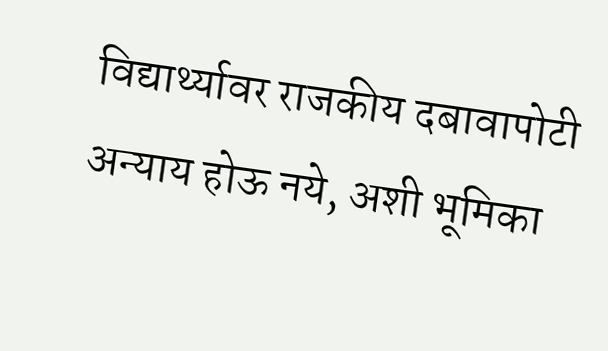विद्यार्थ्यावर राजकीय दबावापोटी अन्याय होऊ नये, अशी भूमिका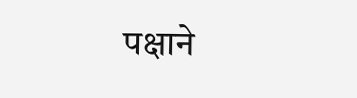पक्षाने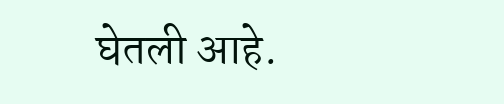घेतली आहे.